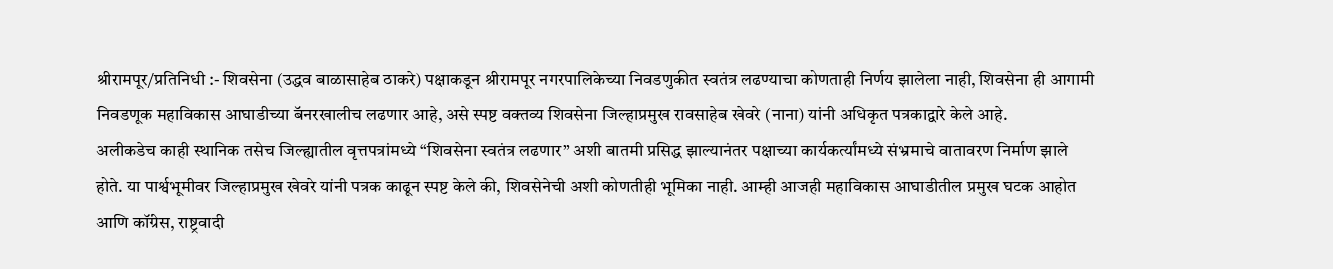श्रीरामपूर/प्रतिनिधी :- शिवसेना (उद्धव बाळासाहेब ठाकरे) पक्षाकडून श्रीरामपूर नगरपालिकेच्या निवडणुकीत स्वतंत्र लढण्याचा कोणताही निर्णय झालेला नाही, शिवसेना ही आगामी निवडणूक महाविकास आघाडीच्या बॅनरखालीच लढणार आहे, असे स्पष्ट वक्तव्य शिवसेना जिल्हाप्रमुख रावसाहेब खेवरे (नाना) यांनी अधिकृत पत्रकाद्वारे केले आहे.
अलीकडेच काही स्थानिक तसेच जिल्ह्यातील वृत्तपत्रांमध्ये “शिवसेना स्वतंत्र लढणार” अशी बातमी प्रसिद्ध झाल्यानंतर पक्षाच्या कार्यकर्त्यांमध्ये संभ्रमाचे वातावरण निर्माण झाले होते. या पार्श्वभूमीवर जिल्हाप्रमुख खेवरे यांनी पत्रक काढून स्पष्ट केले की, शिवसेनेची अशी कोणतीही भूमिका नाही. आम्ही आजही महाविकास आघाडीतील प्रमुख घटक आहोत आणि कॉंग्रेस, राष्ट्रवादी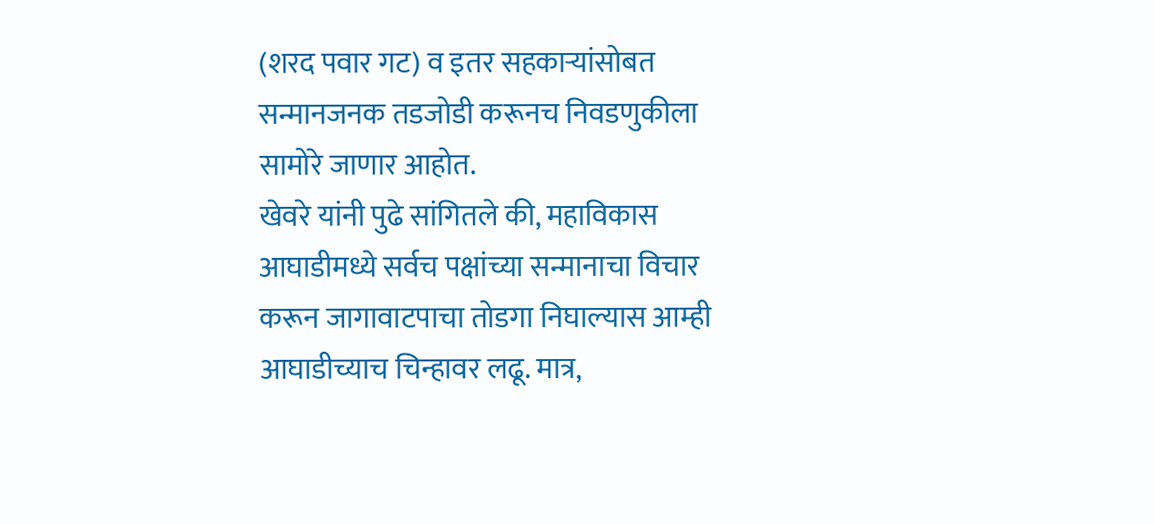(शरद पवार गट) व इतर सहकाऱ्यांसोबत सन्मानजनक तडजोडी करूनच निवडणुकीला सामोरे जाणार आहोत.
खेवरे यांनी पुढे सांगितले की, महाविकास आघाडीमध्ये सर्वच पक्षांच्या सन्मानाचा विचार करून जागावाटपाचा तोडगा निघाल्यास आम्ही आघाडीच्याच चिन्हावर लढू. मात्र,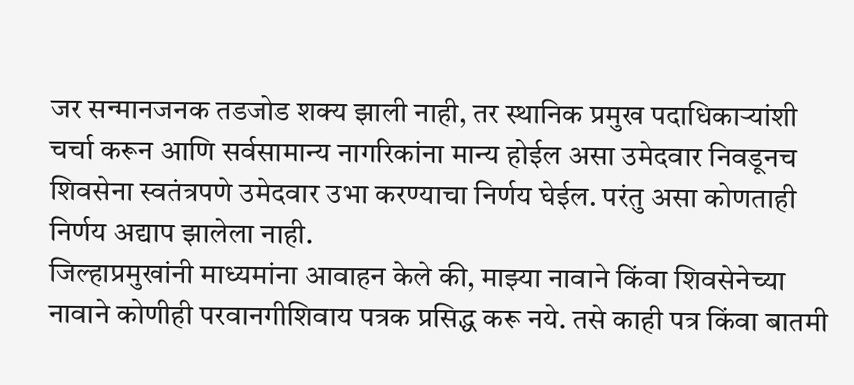जर सन्मानजनक तडजोड शक्य झाली नाही, तर स्थानिक प्रमुख पदाधिकाऱ्यांशी चर्चा करून आणि सर्वसामान्य नागरिकांना मान्य होईल असा उमेदवार निवडूनच शिवसेना स्वतंत्रपणे उमेदवार उभा करण्याचा निर्णय घेईल. परंतु असा कोणताही निर्णय अद्याप झालेला नाही.
जिल्हाप्रमुखांनी माध्यमांना आवाहन केले की, माझ्या नावाने किंवा शिवसेनेच्या नावाने कोणीही परवानगीशिवाय पत्रक प्रसिद्ध करू नये. तसे काही पत्र किंवा बातमी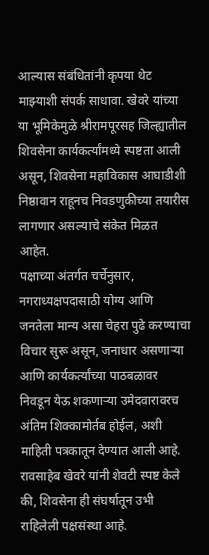आल्यास संबंधितांनी कृपया थेट माझ्याशी संपर्क साधावा. खेवरे यांच्या या भूमिकेमुळे श्रीरामपूरसह जिल्ह्यातील शिवसेना कार्यकर्त्यांमध्ये स्पष्टता आली असून, शिवसेना महाविकास आघाडीशी निष्ठावान राहूनच निवडणुकीच्या तयारीस लागणार असल्याचे संकेत मिळत आहेत.
पक्षाच्या अंतर्गत चर्चेनुसार, नगराध्यक्षपदासाठी योग्य आणि जनतेला मान्य असा चेहरा पुढे करण्याचा विचार सुरू असून, जनाधार असणाऱ्या आणि कार्यकर्त्यांच्या पाठबळावर निवडून येऊ शकणाऱ्या उमेदवारावरच अंतिम शिक्कामोर्तब होईल, अशी माहिती पत्रकातून देण्यात आली आहे. रावसाहेब खेवरे यांनी शेवटी स्पष्ट केले की, शिवसेना ही संघर्षातून उभी राहिलेली पक्षसंस्था आहे.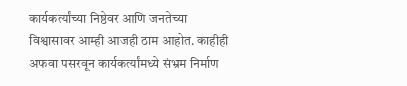कार्यकर्त्यांच्या निष्ठेवर आणि जनतेच्या विश्वासावर आम्ही आजही ठाम आहोत. काहीही अफवा पसरवून कार्यकर्त्यांमध्ये संभ्रम निर्माण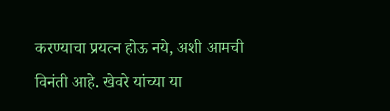करण्याचा प्रयत्न होऊ नये, अशी आमची विनंती आहे. खेवरे यांच्या या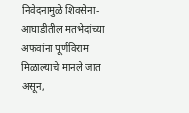निवेदनामुळे शिवसेना-आघाडीतील मतभेदांच्या अफवांना पूर्णविराम मिळाल्याचे मानले जात असून,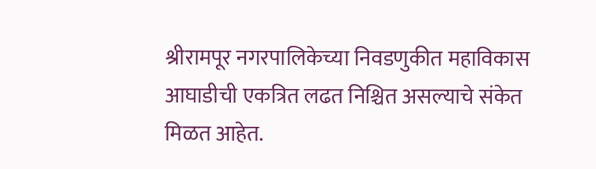श्रीरामपूर नगरपालिकेच्या निवडणुकीत महाविकास आघाडीची एकत्रित लढत निश्चित असल्याचे संकेत मिळत आहेत.